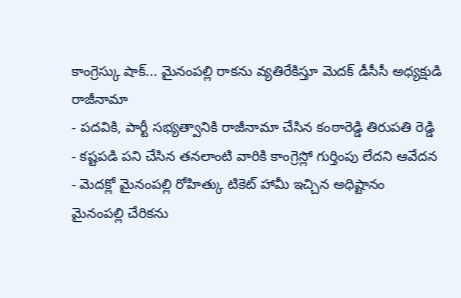కాంగ్రెస్కు షాక్... మైనంపల్లి రాకను వ్యతిరేకిస్తూ మెదక్ డీసీసీ అధ్యక్షుడి రాజీనామా
- పదవికి, పార్టీ సభ్యత్వానికి రాజీనామా చేసిన కంఠారెడ్డి తిరుపతి రెడ్డి
- కష్టపడి పని చేసిన తనలాంటి వారికి కాంగ్రెస్లో గుర్తింపు లేదని ఆవేదన
- మెదక్లో మైనంపల్లి రోహిత్కు టికెట్ హామీ ఇచ్చిన అధిష్టానం
మైనంపల్లి చేరికను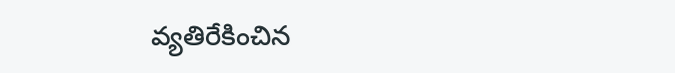వ్యతిరేకించిన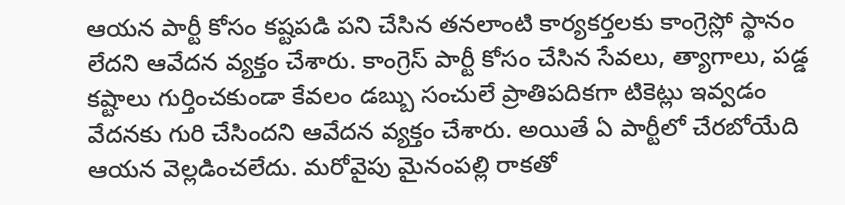ఆయన పార్టీ కోసం కష్టపడి పని చేసిన తనలాంటి కార్యకర్తలకు కాంగ్రెస్లో స్థానం లేదని ఆవేదన వ్యక్తం చేశారు. కాంగ్రెస్ పార్టీ కోసం చేసిన సేవలు, త్యాగాలు, పడ్డ కష్టాలు గుర్తించకుండా కేవలం డబ్బు సంచులే ప్రాతిపదికగా టికెట్లు ఇవ్వడం వేదనకు గురి చేసిందని ఆవేదన వ్యక్తం చేశారు. అయితే ఏ పార్టీలో చేరబోయేది ఆయన వెల్లడించలేదు. మరోవైపు మైనంపల్లి రాకతో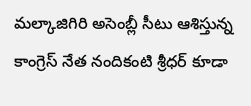మల్కాజిగిరి అసెంబ్లీ సీటు ఆశిస్తున్న కాంగ్రెస్ నేత నందికంటి శ్రీధర్ కూడా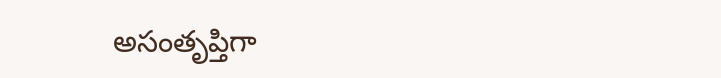అసంతృప్తిగా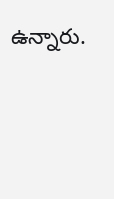ఉన్నారు.